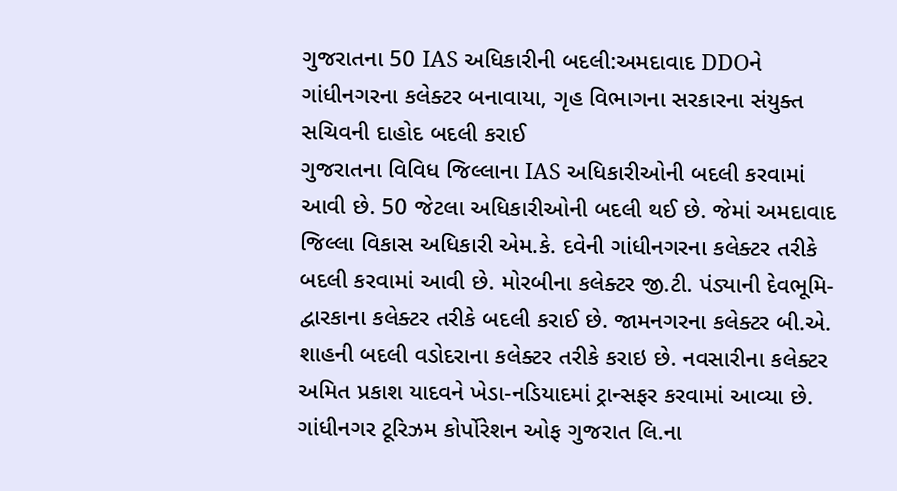ગુજરાતના 50 IAS અધિકારીની બદલી:અમદાવાદ DDOને ગાંધીનગરના કલેક્ટર બનાવાયા, ગૃહ વિભાગના સરકારના સંયુક્ત સચિવની દાહોદ બદલી કરાઈ
ગુજરાતના વિવિધ જિલ્લાના IAS અધિકારીઓની બદલી કરવામાં આવી છે. 50 જેટલા અધિકારીઓની બદલી થઈ છે. જેમાં અમદાવાદ જિલ્લા વિકાસ અધિકારી એમ.કે. દવેની ગાંધીનગરના કલેક્ટર તરીકે બદલી કરવામાં આવી છે. મોરબીના કલેક્ટર જી.ટી. પંડ્યાની દેવભૂમિ-દ્વારકાના કલેક્ટર તરીકે બદલી કરાઈ છે. જામનગરના કલેક્ટર બી.એ. શાહની બદલી વડોદરાના કલેક્ટર તરીકે કરાઇ છે. નવસારીના કલેક્ટર અમિત પ્રકાશ યાદવને ખેડા-નડિયાદમાં ટ્રાન્સફર કરવામાં આવ્યા છે. ગાંધીનગર ટૂરિઝમ કોર્પોરેશન ઓફ ગુજરાત લિ.ના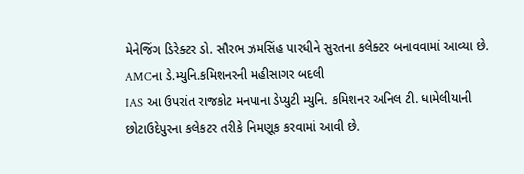મેનેજિંગ ડિરેક્ટર ડો. સૌરભ ઝમસિંહ પારધીને સુરતના કલેક્ટર બનાવવામાં આવ્યા છે.
AMCના ડે.મ્યુનિ.કમિશનરની મહીસાગર બદલી
IAS આ ઉપરાંત રાજકોટ મનપાના ડેપ્યુટી મ્યુનિ. કમિશનર અનિલ ટી. ધામેલીયાની છોટાઉદેપુરના કલેકટર તરીકે નિમણૂક કરવામાં આવી છે.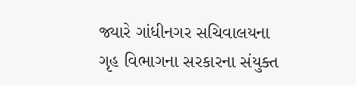જ્યારે ગાંધીનગર સચિવાલયના ગૃહ વિભાગના સરકારના સંયુક્ત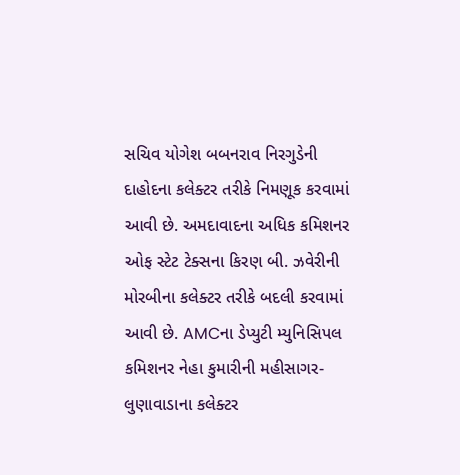સચિવ યોગેશ બબનરાવ નિરગુડેની દાહોદના કલેક્ટર તરીકે નિમણૂક કરવામાં આવી છે. અમદાવાદના અધિક કમિશનર ઓફ સ્ટેટ ટેક્સના કિરણ બી. ઝવેરીની મોરબીના કલેક્ટર તરીકે બદલી કરવામાં આવી છે. AMCના ડેપ્યુટી મ્યુનિસિપલ કમિશનર નેહા કુમારીની મહીસાગર-લુણાવાડાના કલેક્ટર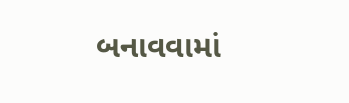બનાવવામાં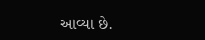આવ્યા છે.